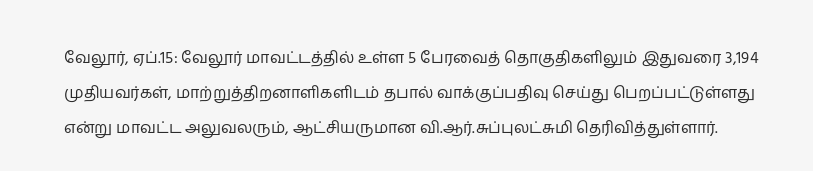வேலூர், ஏப்.15: வேலூர் மாவட்டத்தில் உள்ள 5 பேரவைத் தொகுதிகளிலும் இதுவரை 3,194 முதியவர்கள், மாற்றுத்திறனாளிகளிடம் தபால் வாக்குப்பதிவு செய்து பெறப்பட்டுள்ளது என்று மாவட்ட அலுவலரும், ஆட்சியருமான வி.ஆர்.சுப்புலட்சுமி தெரிவித்துள்ளார்.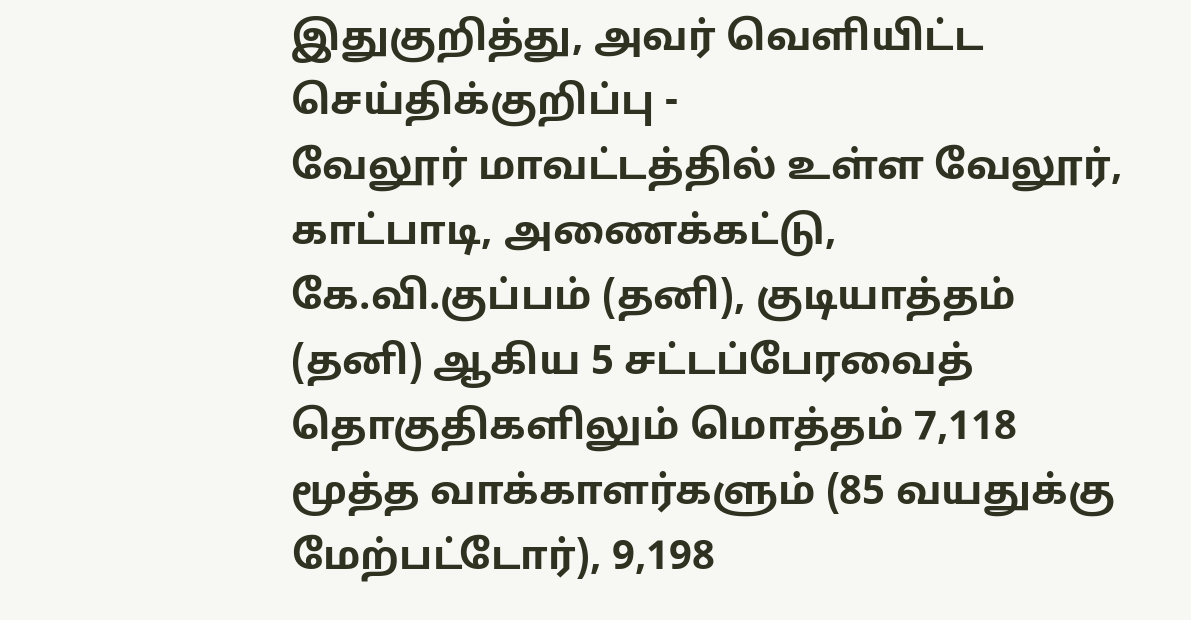இதுகுறித்து, அவர் வெளியிட்ட செய்திக்குறிப்பு -
வேலூர் மாவட்டத்தில் உள்ள வேலூர், காட்பாடி, அணைக்கட்டு, கே.வி.குப்பம் (தனி), குடியாத்தம் (தனி) ஆகிய 5 சட்டப்பேரவைத் தொகுதிகளிலும் மொத்தம் 7,118 மூத்த வாக்காளர்களும் (85 வயதுக்கு மேற்பட்டோர்), 9,198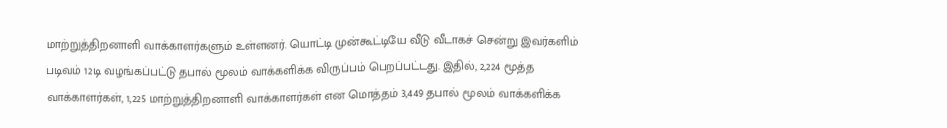மாற்றுத்திறனாளி வாக்காளர்களும் உள்ளனர். யொட்டி முன்கூட்டியே வீடு வீடாகச் சென்று இவர்களிம் படிவம் 12டி வழங்கப்பட்டு தபால் மூலம் வாக்களிக்க விருப்பம் பெறப்பட்டது. இதில், 2,224 மூத்த வாக்காளர்கள், 1,225 மாற்றுத்திறனாளி வாக்காளர்கள் என மொத்தம் 3,449 தபால் மூலம் வாக்களிக்க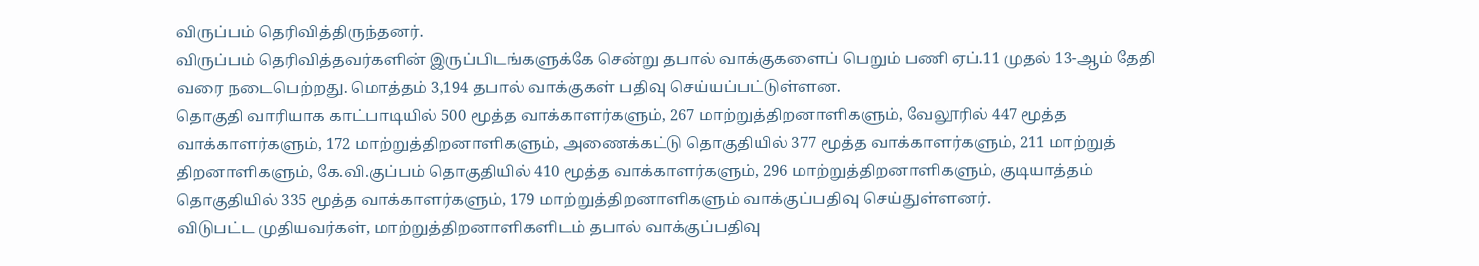விருப்பம் தெரிவித்திருந்தனர்.
விருப்பம் தெரிவித்தவர்களின் இருப்பிடங்களுக்கே சென்று தபால் வாக்குகளைப் பெறும் பணி ஏப்.11 முதல் 13-ஆம் தேதி வரை நடைபெற்றது. மொத்தம் 3,194 தபால் வாக்குகள் பதிவு செய்யப்பட்டுள்ளன.
தொகுதி வாரியாக காட்பாடியில் 500 மூத்த வாக்காளர்களும், 267 மாற்றுத்திறனாளிகளும், வேலூரில் 447 மூத்த வாக்காளர்களும், 172 மாற்றுத்திறனாளிகளும், அணைக்கட்டு தொகுதியில் 377 மூத்த வாக்காளர்களும், 211 மாற்றுத் திறனாளிகளும், கே.வி.குப்பம் தொகுதியில் 410 மூத்த வாக்காளர்களும், 296 மாற்றுத்திறனாளிகளும், குடியாத்தம் தொகுதியில் 335 மூத்த வாக்காளர்களும், 179 மாற்றுத்திறனாளிகளும் வாக்குப்பதிவு செய்துள்ளனர்.
விடுபட்ட முதியவர்கள், மாற்றுத்திறனாளிகளிடம் தபால் வாக்குப்பதிவு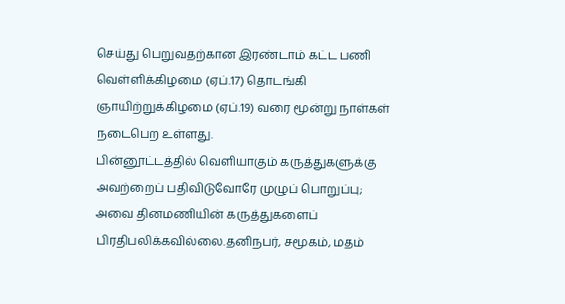செய்து பெறுவதற்கான இரண்டாம் கட்ட பணி வெள்ளிக்கிழமை (ஏப்.17) தொடங்கி ஞாயிற்றுக்கிழமை (ஏப்.19) வரை மூன்று நாள்கள் நடைபெற உள்ளது.
பின்னூட்டத்தில் வெளியாகும் கருத்துகளுக்கு அவற்றைப் பதிவிடுவோரே முழுப் பொறுப்பு; அவை தினமணியின் கருத்துகளைப் பிரதிபலிக்கவில்லை.தனிநபர், சமூகம், மதம்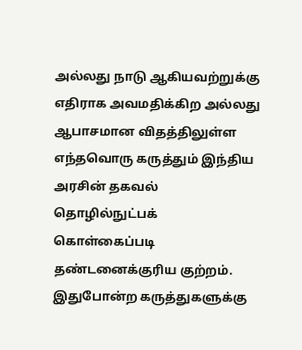அல்லது நாடு ஆகியவற்றுக்கு எதிராக அவமதிக்கிற அல்லது ஆபாசமான விதத்திலுள்ள எந்தவொரு கருத்தும் இந்திய அரசின் தகவல் தொழில்நுட்பக் கொள்கைப்படி தண்டனைக்குரிய குற்றம். இதுபோன்ற கருத்துகளுக்கு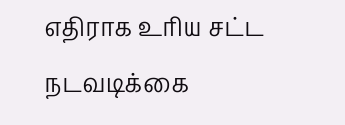எதிராக உரிய சட்ட நடவடிக்கை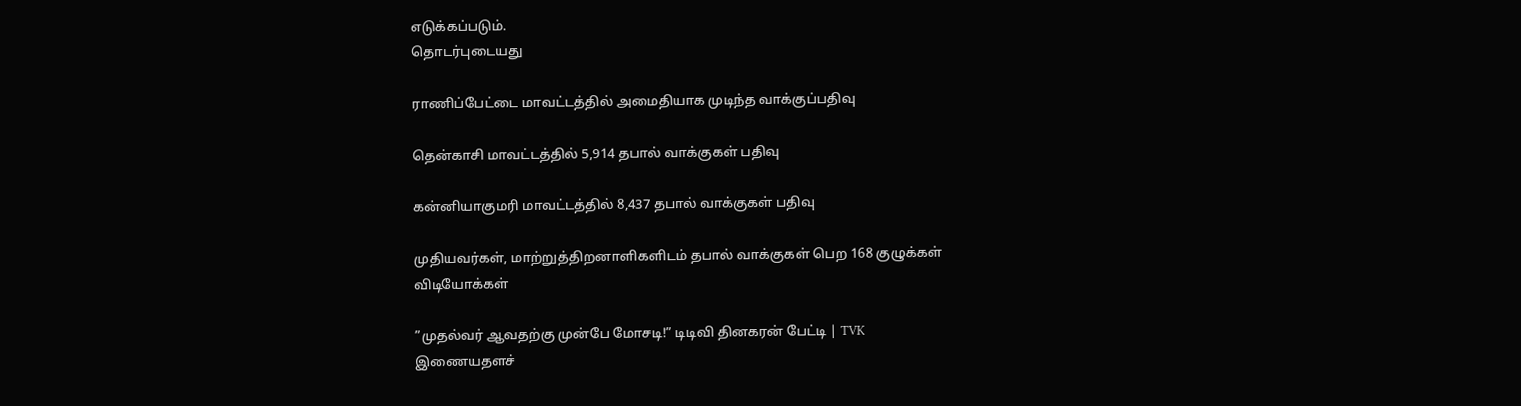எடுக்கப்படும்.
தொடர்புடையது

ராணிப்பேட்டை மாவட்டத்தில் அமைதியாக முடிந்த வாக்குப்பதிவு

தென்காசி மாவட்டத்தில் 5,914 தபால் வாக்குகள் பதிவு

கன்னியாகுமரி மாவட்டத்தில் 8,437 தபால் வாக்குகள் பதிவு

முதியவர்கள், மாற்றுத்திறனாளிகளிடம் தபால் வாக்குகள் பெற 168 குழுக்கள்
விடியோக்கள்

”முதல்வர் ஆவதற்கு முன்பே மோசடி!” டிடிவி தினகரன் பேட்டி | TVK
இணையதளச்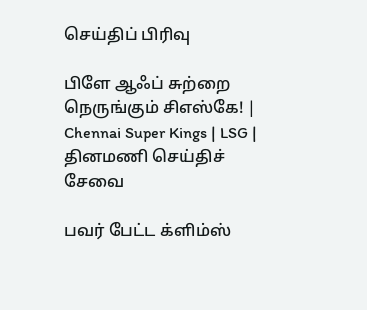செய்திப் பிரிவு

பிளே ஆஃப் சுற்றை நெருங்கும் சிஎஸ்கே! | Chennai Super Kings | LSG |
தினமணி செய்திச் சேவை

பவர் பேட்ட க்ளிம்ஸ்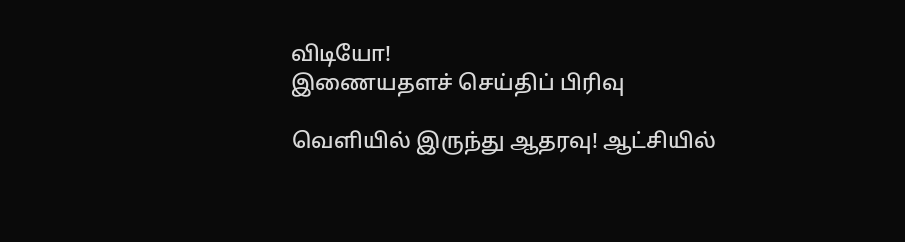விடியோ!
இணையதளச் செய்திப் பிரிவு

வெளியில் இருந்து ஆதரவு! ஆட்சியில்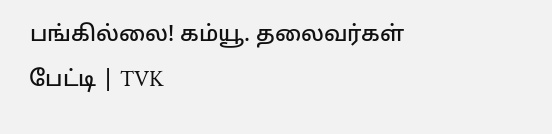பங்கில்லை! கம்யூ. தலைவர்கள் பேட்டி | TVK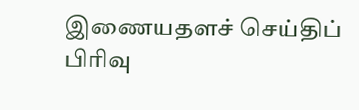இணையதளச் செய்திப் பிரிவு